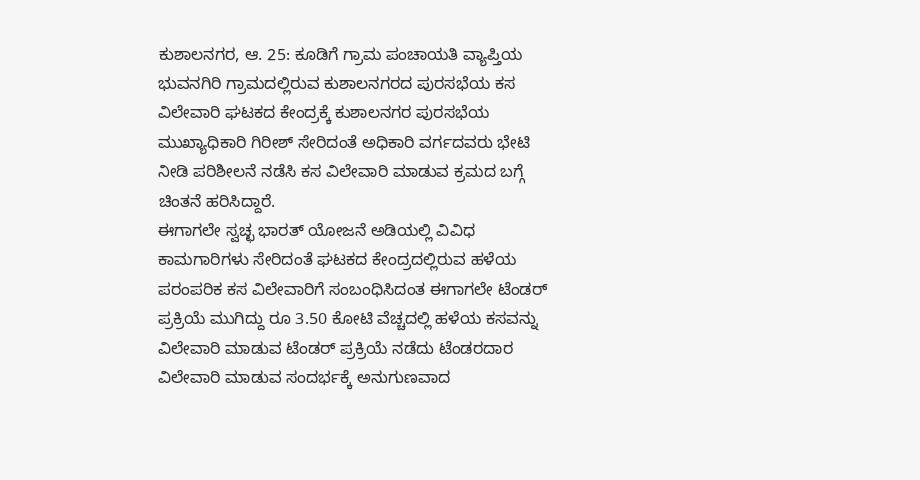ಕುಶಾಲನಗರ, ಆ. 25: ಕೂಡಿಗೆ ಗ್ರಾಮ ಪಂಚಾಯತಿ ವ್ಯಾಪ್ತಿಯ ಭುವನಗಿರಿ ಗ್ರಾಮದಲ್ಲಿರುವ ಕುಶಾಲನಗರದ ಪುರಸಭೆಯ ಕಸ ವಿಲೇವಾರಿ ಘಟಕದ ಕೇಂದ್ರಕ್ಕೆ ಕುಶಾಲನಗರ ಪುರಸಭೆಯ ಮುಖ್ಯಾಧಿಕಾರಿ ಗಿರೀಶ್ ಸೇರಿದಂತೆ ಅಧಿಕಾರಿ ವರ್ಗದವರು ಭೇಟಿ ನೀಡಿ ಪರಿಶೀಲನೆ ನಡೆಸಿ ಕಸ ವಿಲೇವಾರಿ ಮಾಡುವ ಕ್ರಮದ ಬಗ್ಗೆ ಚಿಂತನೆ ಹರಿಸಿದ್ದಾರೆ.
ಈಗಾಗಲೇ ಸ್ವಚ್ಛ ಭಾರತ್ ಯೋಜನೆ ಅಡಿಯಲ್ಲಿ ವಿವಿಧ ಕಾಮಗಾರಿಗಳು ಸೇರಿದಂತೆ ಘಟಕದ ಕೇಂದ್ರದಲ್ಲಿರುವ ಹಳೆಯ ಪರಂಪರಿಕ ಕಸ ವಿಲೇವಾರಿಗೆ ಸಂಬಂಧಿಸಿದಂತ ಈಗಾಗಲೇ ಟೆಂಡರ್ ಪ್ರಕ್ರಿಯೆ ಮುಗಿದ್ದು ರೂ 3.50 ಕೋಟಿ ವೆಚ್ಚದಲ್ಲಿ ಹಳೆಯ ಕಸವನ್ನು ವಿಲೇವಾರಿ ಮಾಡುವ ಟೆಂಡರ್ ಪ್ರಕ್ರಿಯೆ ನಡೆದು ಟೆಂಡರದಾರ ವಿಲೇವಾರಿ ಮಾಡುವ ಸಂದರ್ಭಕ್ಕೆ ಅನುಗುಣವಾದ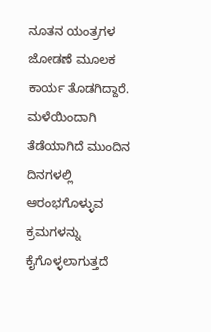ನೂತನ ಯಂತ್ರಗಳ ಜೋಡಣೆ ಮೂಲಕ ಕಾರ್ಯ ತೊಡಗಿದ್ದಾರೆ. ಮಳೆಯಿಂದಾಗಿ ತೆಡೆಯಾಗಿದೆ ಮುಂದಿನ ದಿನಗಳಲ್ಲಿ ಆರಂಭಗೊಳ್ಳುವ ಕ್ರಮಗಳನ್ನು ಕೈಗೊಳ್ಳಲಾಗುತ್ತದೆ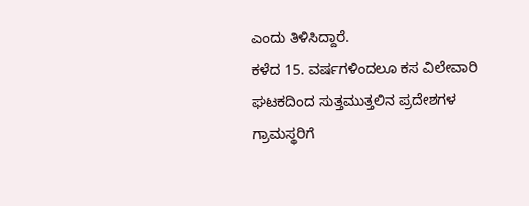ಎಂದು ತಿಳಿಸಿದ್ದಾರೆ.
ಕಳೆದ 15. ವರ್ಷಗಳಿಂದಲೂ ಕಸ ವಿಲೇವಾರಿ ಘಟಕದಿಂದ ಸುತ್ತಮುತ್ತಲಿನ ಪ್ರದೇಶಗಳ ಗ್ರಾಮಸ್ಥರಿಗೆ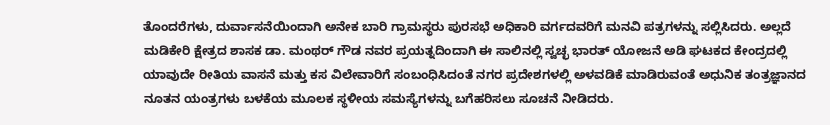ತೊಂದರೆಗಳು, ದುರ್ವಾಸನೆಯಿಂದಾಗಿ ಅನೇಕ ಬಾರಿ ಗ್ರಾಮಸ್ಥರು ಪುರಸಭೆ ಅಧಿಕಾರಿ ವರ್ಗದವರಿಗೆ ಮನವಿ ಪತ್ರಗಳನ್ನು ಸಲ್ಲಿಸಿದರು. ಅಲ್ಲದೆ ಮಡಿಕೇರಿ ಕ್ಷೇತ್ರದ ಶಾಸಕ ಡಾ. ಮಂಥರ್ ಗೌಡ ನವರ ಪ್ರಯತ್ನದಿಂದಾಗಿ ಈ ಸಾಲಿನಲ್ಲಿ ಸ್ವಚ್ಛ ಭಾರತ್ ಯೋಜನೆ ಅಡಿ ಘಟಕದ ಕೇಂದ್ರದಲ್ಲಿ ಯಾವುದೇ ರೀತಿಯ ವಾಸನೆ ಮತ್ತು ಕಸ ವಿಲೇವಾರಿಗೆ ಸಂಬಂಧಿಸಿದಂತೆ ನಗರ ಪ್ರದೇಶಗಳಲ್ಲಿ ಅಳವಡಿಕೆ ಮಾಡಿರುವಂತೆ ಅಧುನಿಕ ತಂತ್ರಜ್ಞಾನದ ನೂತನ ಯಂತ್ರಗಳು ಬಳಕೆಯ ಮೂಲಕ ಸ್ಥಳೀಯ ಸಮಸ್ಯೆಗಳನ್ನು ಬಗೆಹರಿಸಲು ಸೂಚನೆ ನೀಡಿದರು.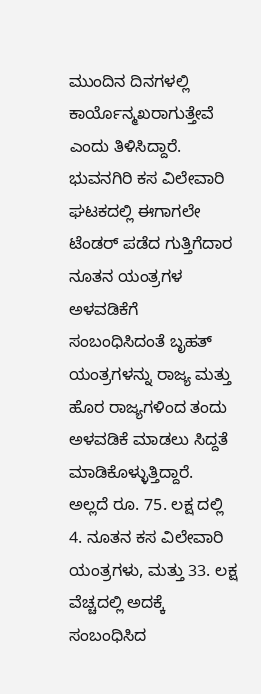ಮುಂದಿನ ದಿನಗಳಲ್ಲಿ ಕಾರ್ಯೊನ್ಮಖರಾಗುತ್ತೇವೆ ಎಂದು ತಿಳಿಸಿದ್ದಾರೆ.
ಭುವನಗಿರಿ ಕಸ ವಿಲೇವಾರಿ ಘಟಕದಲ್ಲಿ ಈಗಾಗಲೇ ಟೆಂಡರ್ ಪಡೆದ ಗುತ್ತಿಗೆದಾರ ನೂತನ ಯಂತ್ರಗಳ ಅಳವಡಿಕೆಗೆ ಸಂಬಂಧಿಸಿದಂತೆ ಬೃಹತ್ ಯಂತ್ರಗಳನ್ನು ರಾಜ್ಯ ಮತ್ತು ಹೊರ ರಾಜ್ಯಗಳಿಂದ ತಂದು ಅಳವಡಿಕೆ ಮಾಡಲು ಸಿದ್ದತೆ ಮಾಡಿಕೊಳ್ಳುತ್ತಿದ್ದಾರೆ.
ಅಲ್ಲದೆ ರೂ. 75. ಲಕ್ಷ ದಲ್ಲಿ 4. ನೂತನ ಕಸ ವಿಲೇವಾರಿ ಯಂತ್ರಗಳು, ಮತ್ತು 33. ಲಕ್ಷ ವೆಚ್ಚದಲ್ಲಿ ಅದಕ್ಕೆ ಸಂಬಂಧಿಸಿದ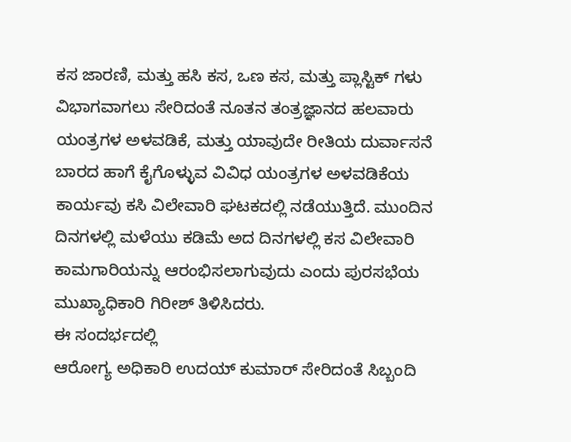ಕಸ ಜಾರಣಿ, ಮತ್ತು ಹಸಿ ಕಸ, ಒಣ ಕಸ, ಮತ್ತು ಪ್ಲಾಸ್ಟಿಕ್ ಗಳು ವಿಭಾಗವಾಗಲು ಸೇರಿದಂತೆ ನೂತನ ತಂತ್ರಜ್ಞಾನದ ಹಲವಾರು ಯಂತ್ರಗಳ ಅಳವಡಿಕೆ, ಮತ್ತು ಯಾವುದೇ ರೀತಿಯ ದುರ್ವಾಸನೆ ಬಾರದ ಹಾಗೆ ಕೈಗೊಳ್ಳುವ ವಿವಿಧ ಯಂತ್ರಗಳ ಅಳವಡಿಕೆಯ ಕಾರ್ಯವು ಕಸಿ ವಿಲೇವಾರಿ ಘಟಕದಲ್ಲಿ ನಡೆಯುತ್ತಿದೆ. ಮುಂದಿನ ದಿನಗಳಲ್ಲಿ ಮಳೆಯು ಕಡಿಮೆ ಅದ ದಿನಗಳಲ್ಲಿ ಕಸ ವಿಲೇವಾರಿ ಕಾಮಗಾರಿಯನ್ನು ಆರಂಭಿಸಲಾಗುವುದು ಎಂದು ಪುರಸಭೆಯ ಮುಖ್ಯಾಧಿಕಾರಿ ಗಿರೀಶ್ ತಿಳಿಸಿದರು.
ಈ ಸಂದರ್ಭದಲ್ಲಿ
ಆರೋಗ್ಯ ಅಧಿಕಾರಿ ಉದಯ್ ಕುಮಾರ್ ಸೇರಿದಂತೆ ಸಿಬ್ಬಂದಿ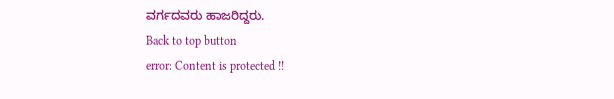ವರ್ಗದವರು ಹಾಜರಿದ್ದರು.
Back to top button
error: Content is protected !!